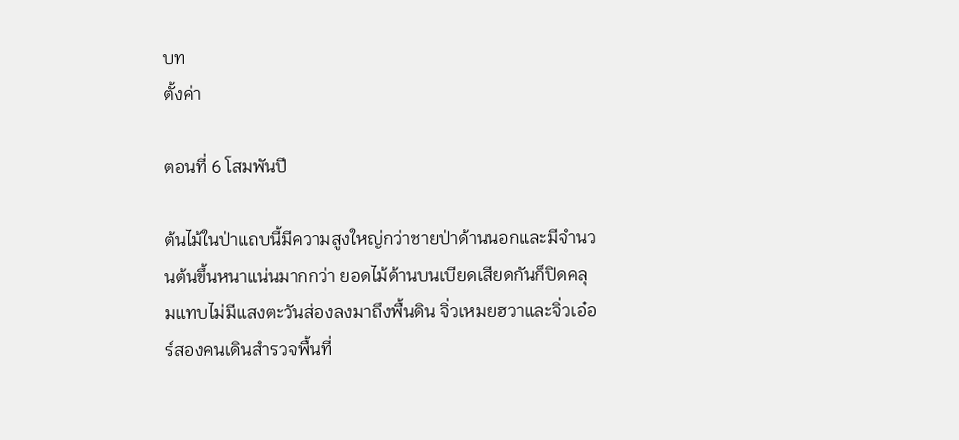บท
ตั้งค่า

ตอนที่ 6 โสมพันปี

ต้นไม้ในป่าแถบนี้มีความสูงใหญ่กว่าชายป่าด้านนอกและมีจำนวนต้นขึ้นหนาแน่นมากกว่า ยอดไม้ด้านบนเบียดเสียดกันก็ปิดคลุมแทบไม่มีแสงตะวันส่องลงมาถึงพื้นดิน จิ่วเหมยฮวาและจิ่วเอ๋อร์สองคนเดินสำรวจพื้นที่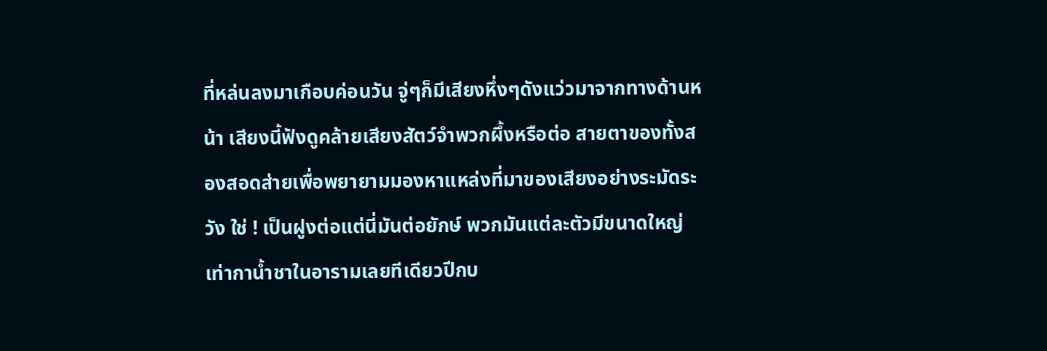ที่หล่นลงมาเกือบค่อนวัน จู่ๆก็มีเสียงหึ่งๆดังแว่วมาจากทางด้านหน้า เสียงนี้ฟังดูคล้ายเสียงสัตว์จำพวกผึ้งหรือต่อ สายตาของทั้งสองสอดส่ายเพื่อพยายามมองหาแหล่งที่มาของเสียงอย่างระมัดระวัง ใช่ ! เป็นฝูงต่อแต่นี่มันต่อยักษ์ พวกมันแต่ละตัวมีขนาดใหญ่เท่ากาน้ำชาในอารามเลยทีเดียวปีกบ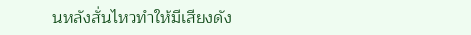นหลังสั่นไหวทำให้มีเสียงดัง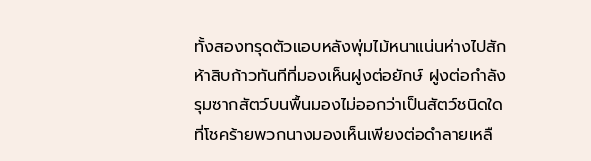ทั้งสองทรุดตัวแอบหลังพุ่มไม้หนาแน่นห่างไปสักห้าสิบก้าวทันทีที่มองเห็นฝูงต่อยักษ์ ฝูงต่อกำลังรุมซากสัตว์บนพื้นมองไม่ออกว่าเป็นสัตว์ชนิดใดที่โชคร้ายพวกนางมองเห็นเพียงต่อดำลายเหลื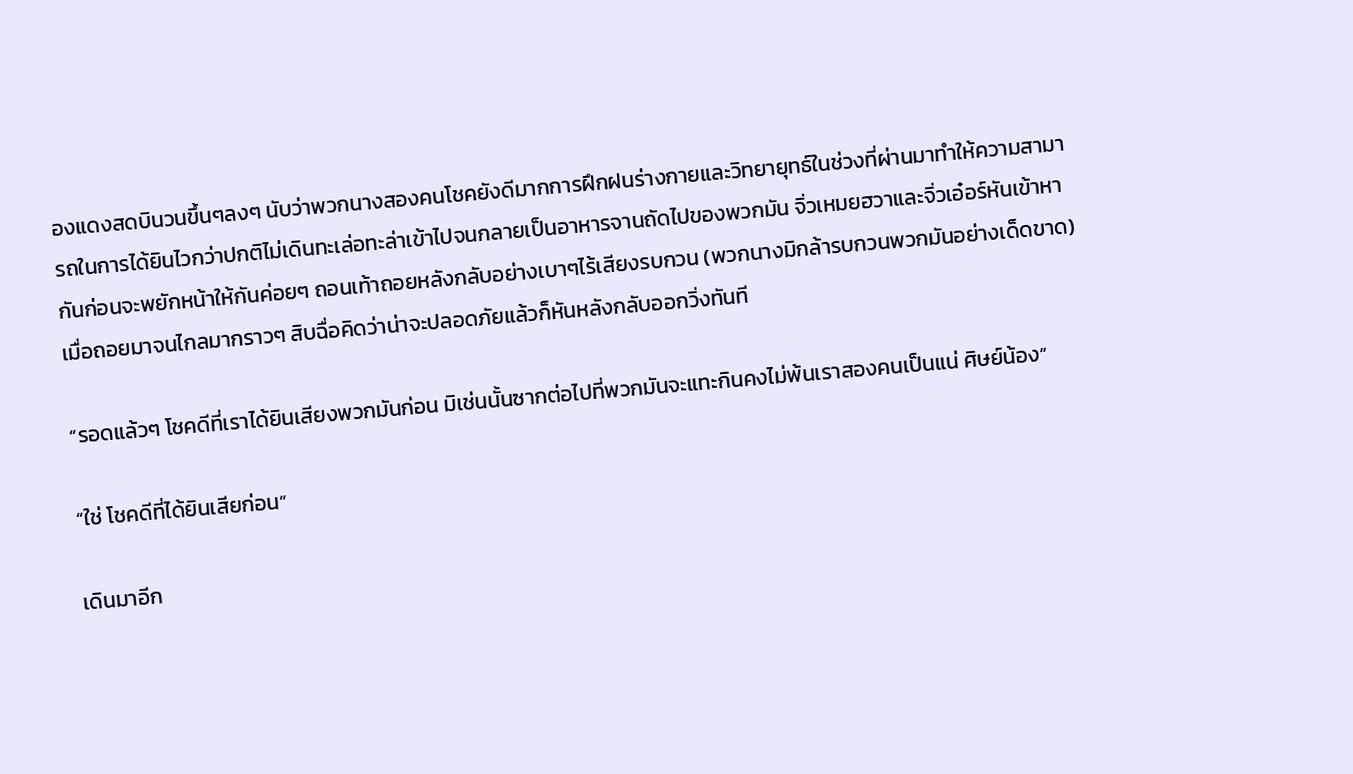องแดงสดบินวนขึ้นๆลงๆ นับว่าพวกนางสองคนโชคยังดีมากการฝึกฝนร่างกายและวิทยายุทธ์ในช่วงที่ผ่านมาทำให้ความสามารถในการได้ยินไวกว่าปกติไม่เดินทะเล่อทะล่าเข้าไปจนกลายเป็นอาหารจานถัดไปของพวกมัน จิ่วเหมยฮวาและจิ่วเอ๋อร์หันเข้าหากันก่อนจะพยักหน้าให้กันค่อยๆ ถอนเท้าถอยหลังกลับอย่างเบาๆไร้เสียงรบกวน (พวกนางมิกล้ารบกวนพวกมันอย่างเด็ดขาด) เมื่อถอยมาจนไกลมากราวๆ สิบฉื่อคิดว่าน่าจะปลอดภัยแล้วก็หันหลังกลับออกวิ่งทันที

“รอดแล้วๆ โชคดีที่เราได้ยินเสียงพวกมันก่อน มิเช่นนั้นซากต่อไปที่พวกมันจะแทะกินคงไม่พ้นเราสองคนเป็นแน่ ศิษย์น้อง”

“ใช่ โชคดีที่ได้ยินเสียก่อน”

เดินมาอีก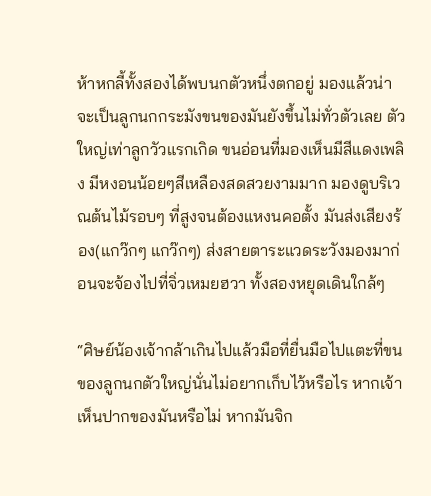ห้าหกลี้ทั้งสองได้พบนกตัวหนึ่งตกอยู่ มองแล้วน่าจะเป็นลูกนกกระมังขนของมันยังขึ้นไม่ทั่วตัวเลย ตัวใหญ่เท่าลูกวัวแรกเกิด ขนอ่อนที่มองเห็นมีสีแดงเพลิง มีหงอนน้อยๆสีเหลืองสดสวยงามมาก มองดูบริเวณต้นไม้รอบๆ ที่สูงจนต้องแหงนคอตั้ง มันส่งเสียงร้อง(แกว๊กๆ แกว๊กๆ) ส่งสายตาระแวดระวังมองมาก่อนจะจ้องไปที่จิ่วเหมยฮวา ทั้งสองหยุดเดินใกล้ๆ

“ศิษย์น้องเจ้ากล้าเกินไปแล้วมือที่ยื่นมือไปแตะที่ขนของลูกนกตัวใหญ่นั่นไม่อยากเก็บไว้หรือไร หากเจ้าเห็นปากของมันหรือไม่ หากมันจิก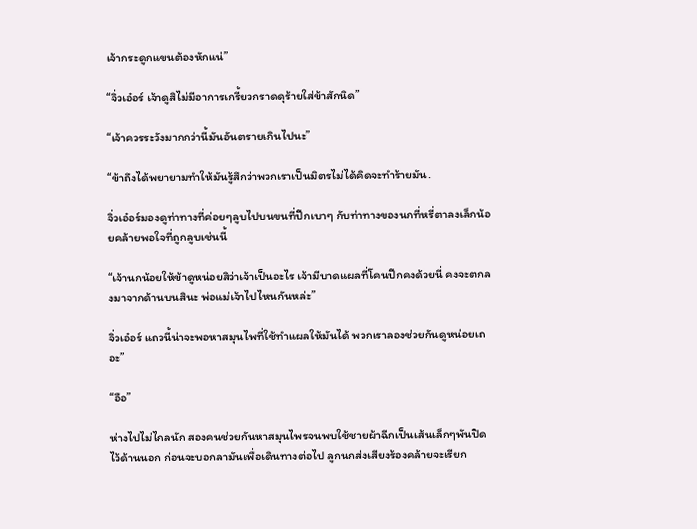เจ้ากระดูกแขนต้องหักแน่”

“จิ่วเอ๋อร์ เจ้าดูสิไม่มีอาการเกรี้ยวกราดดุร้ายใส่ข้าสักนิด”

“เจ้าควรระวังมากกว่านี้มันอันตรายเกินไปนะ”

“ข้าถึงได้พยายามทำให้มันรู้สึกว่าพวกเราเป็นมิตรไม่ได้คิดจะทำร้ายมัน.

จิ่วเอ๋อร์มองดูท่าทางที่ค่อยๆลูบไปบนขนที่ปีกเบาๆ กับท่าทางของนกที่หรี่ตาลงเล็กน้อยคล้ายพอใจที่ถูกลูบเช่นนี้

“เจ้านกน้อยให้ข้าดูหน่อยสิว่าเจ้าเป็นอะไร เจ้ามีบาดแผลที่โคนปีกคงด้วยนี่ คงจะตกลงมาจากด้านบนสินะ พ่อแม่เจ้าไปไหนกันหล่ะ”

จิ่วเอ๋อร์ แถวนี้น่าจะพอหาสมุนไพที่ใช้ทำแผลให้มันได้ พวกเราลองช่วยกันดูหน่อยเถอะ”

“อือ”

ห่างไปไม่ไกลนัก สองคนช่วยกันหาสมุนไพรจนพบใช้ชายผ้าฉีกเป็นเส้นเล็กๆพันปิดไว้ด้านนอก ก่อนจะบอกลามันเพื่อเดินทางต่อไป ลูกนกส่งเสียงร้องคล้ายจะเรียก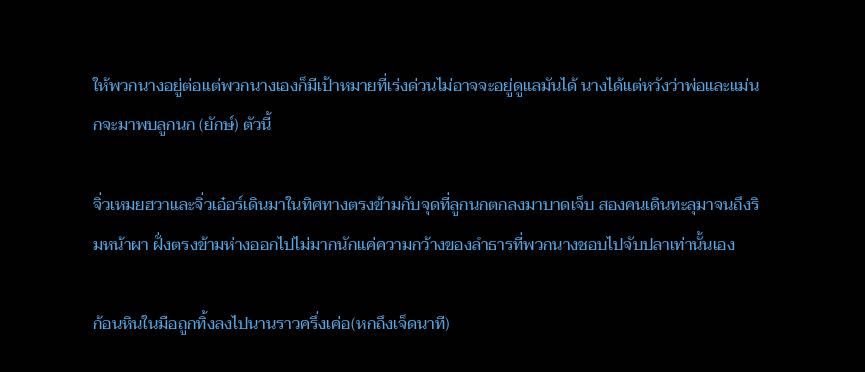ให้พวกนางอยู่ต่อแต่พวกนางเองก็มีเป้าหมายที่เร่งด่วนไม่อาจจะอยู่ดูแลมันได้ นางได้แต่หวังว่าพ่อและแม่นกจะมาพบลูกนก (ยักษ์) ตัวนี้

จิ่วเหมยฮวาและจิ่วเอ๋อร์เดินมาในทิศทางตรงข้ามกับจุดที่ลูกนกตกลงมาบาดเจ็บ สองคนเดินทะลุมาจนถึงริมหน้าผา ฝั่งตรงข้ามห่างออกไปไม่มากนักแค่ความกว้างของลำธารที่พวกนางชอบไปจับปลาเท่านั้นเอง

ก้อนหินในมือถูกทิ้งลงไปนานราวครึ่งเค่อ(หกถึงเจ็ดนาที)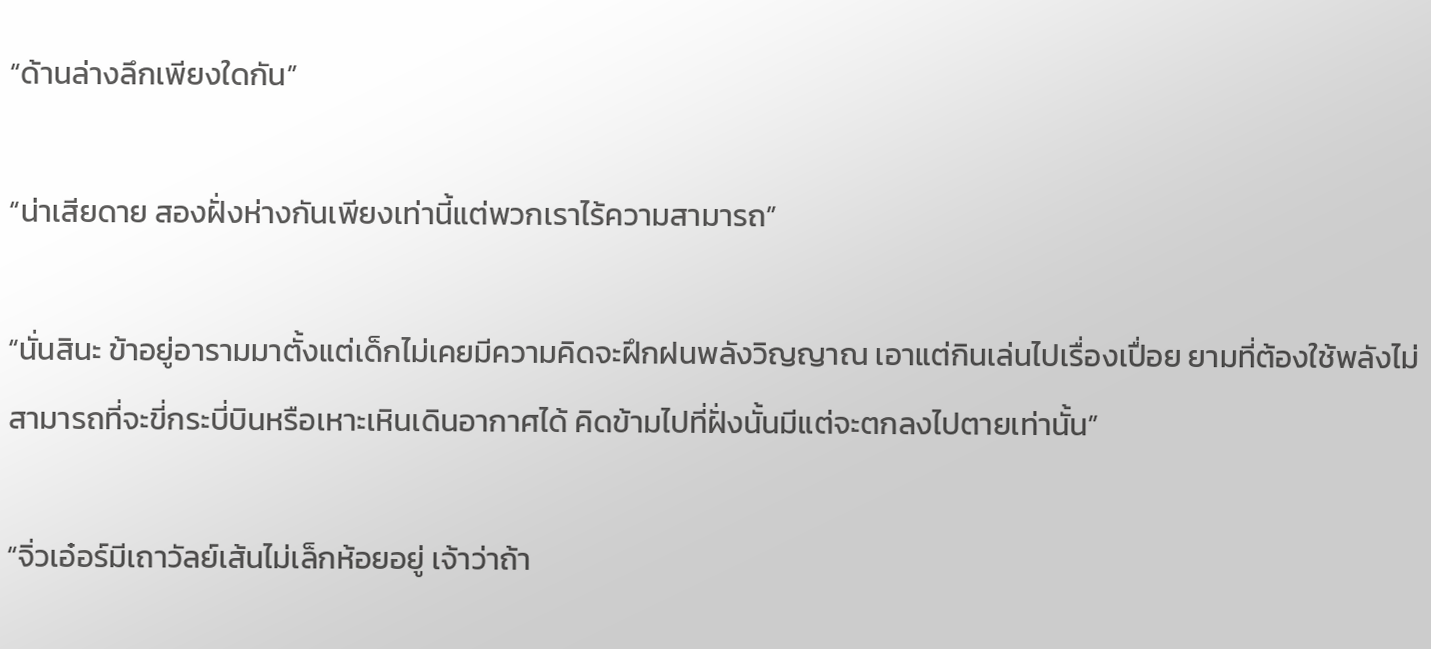“ด้านล่างลึกเพียงใดกัน”

“น่าเสียดาย สองฝั่งห่างกันเพียงเท่านี้แต่พวกเราไร้ความสามารถ”

“นั่นสินะ ข้าอยู่อารามมาตั้งแต่เด็กไม่เคยมีความคิดจะฝึกฝนพลังวิญญาณ เอาแต่กินเล่นไปเรื่องเปื่อย ยามที่ต้องใช้พลังไม่สามารถที่จะขี่กระบี่บินหรือเหาะเหินเดินอากาศได้ คิดข้ามไปที่ฝั่งนั้นมีแต่จะตกลงไปตายเท่านั้น”

“จิ่วเอ๋อร์มีเถาวัลย์เส้นไม่เล็กห้อยอยู่ เจ้าว่าถ้า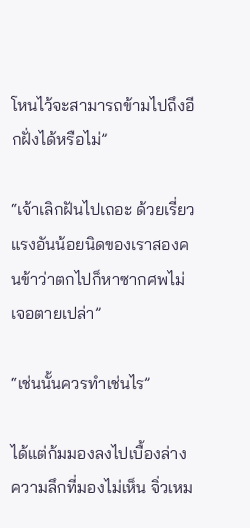โหนไว้จะสามารถข้ามไปถึงอีกฝั่งได้หรือไม่”

“เจ้าเลิกฝันไปเถอะ ด้วยเรี่ยวแรงอันน้อยนิดของเราสองคนข้าว่าตกไปก็หาซากศพไม่เจอตายเปล่า”

“เช่นนั้นควรทำเช่นไร”

ได้แต่ก้มมองลงไปเบื้องล่างความลึกที่มองไม่เห็น จิ่วเหม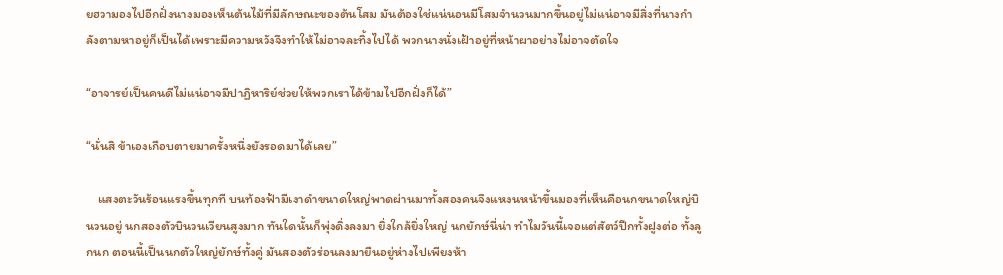ยฮวามองไปอีกฝั่งนางมองเห็นต้นไม้ที่มีลักษณะของต้นโสม มันต้องใช่แน่นอนมีโสมจำนวนมากขึ้นอยู่ไม่แน่อาจมีสิ่งที่นางกำลังตามหาอยู่ก็เป็นได้เพราะมีความหวังจึงทำให้ไม่อาจละทิ้งไปได้ พวกนางนั่งเฝ้าอยู่ที่หน้าผาอย่างไม่อาจตัดใจ

“อาจารย์เป็นคนดีไม่แน่อาจมีปาฏิหาริย์ช่วยให้พวกเราได้ข้ามไปอีกฝั่งก็ได้”

“นั่นสิ ข้าเองเกือบตายมาครั้งหนึ่งยังรอดมาได้เลย”

    แสงตะวันร้อนแรงขึ้นทุกที บนท้องฟ้ามีเงาดำขนาดใหญ่พาดผ่านมาทั้งสองคนจึงแหงนหน้าขึ้นมองที่เห็นคือนกขนาดใหญ่บินวนอยู่ นกสองตัวบินวนเวียนสูงมาก ทันใดนั้นก็พุ่งดิ่งลงมา ยิ่งใกล้ยิ่งใหญ่ นกยักษ์นี่น่า ทำไมวันนี้เจอแต่สัตว์ปีกทั้งฝูงต่อ ทั้งลูกนก ตอนนี้เป็นนกตัวใหญ่ยักษ์ทั้งคู่ มันสองตัวร่อนลงมายืนอยู่ห่างไปเพียงห้า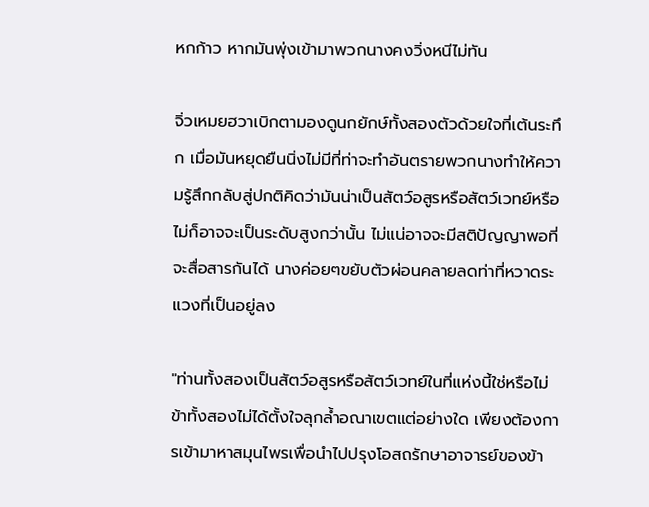หกก้าว หากมันพุ่งเข้ามาพวกนางคงวิ่งหนีไม่ทัน

จิ่วเหมยฮวาเบิกตามองดูนกยักษ์ทั้งสองตัวด้วยใจที่เต้นระทึก เมื่อมันหยุดยืนนิ่งไม่มีที่ท่าจะทำอันตรายพวกนางทำให้ความรู้สึกกลับสู่ปกติคิดว่ามันน่าเป็นสัตว์อสูรหรือสัตว์เวทย์หรือไม่ก็อาจจะเป็นระดับสูงกว่านั้น ไม่แน่อาจจะมีสติปัญญาพอที่จะสื่อสารกันได้ นางค่อยๆขยับตัวผ่อนคลายลดท่าที่หวาดระแวงที่เป็นอยู่ลง

"ท่านทั้งสองเป็นสัตว์อสูรหรือสัตว์เวทย์ในที่แห่งนี้ใช่หรือไม่ ข้าทั้งสองไม่ได้ตั้งใจลุกล้ำอณาเขตแต่อย่างใด เพียงต้องการเข้ามาหาสมุนไพรเพื่อนำไปปรุงโอสถรักษาอาจารย์ของข้า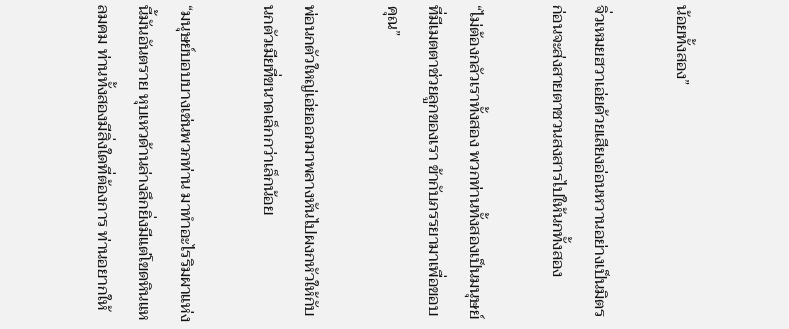น้อยทั้งสอง”

จิ่วเหมยฮวาเอ่ยด้วยเสียงอ่อนหวานอย่างเป็นมิตร ก่อนจะส่งสายตาชวนสงสารไปให้นกทั้งสอง

“ไม่ต้องกลัวเราทั้งสอง พวกท่านทั้งสองเป็นมนุษย์ที่มีเมตตาช่วยลูกของเรา ข้ากับภรรยามาเพื่อขอบคุณ”

พ่อนกตัวใหญ่เอ่ยออกมาพลางหันไปผงกหัวให้กับนกตัวเมียที่ขนาดเล็กกว่าเล็กน้อย

“มนุษย์บอบบางเช่นพวกท่าน มาทำอะไรริมผาแห่งนี้มันอันตราย หุบเหวด้านล่างลึกยิ่งมีแต่โขดหินแหลมคม ท่านทั้งสองมีสิ่งใดที่ต้องการ ท่านอยากให้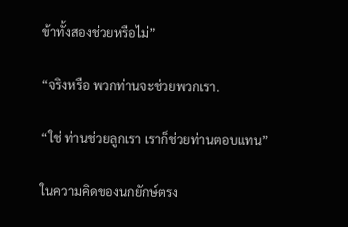ข้าทั้งสองช่วยหรือไม่”

“จริงหรือ พวกท่านจะช่วยพวกเรา.

“ใช่ ท่านช่วยลูกเรา เราก็ช่วยท่านตอบแทน”

ในความคิดของนกยักษ์ตรง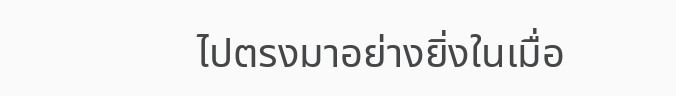ไปตรงมาอย่างยิ่งในเมื่อ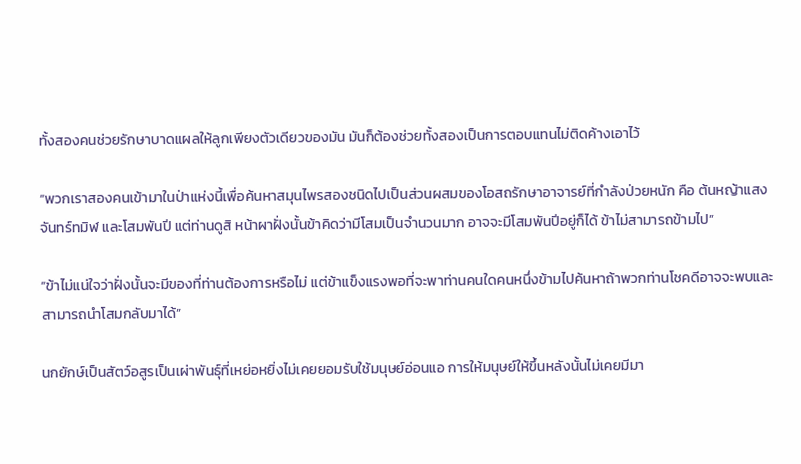ทั้งสองคนช่วยรักษาบาดแผลให้ลูกเพียงตัวเดียวของมัน มันก็ต้องช่วยทั้งสองเป็นการตอบแทนไม่ติดค้างเอาไว้

“พวกเราสองคนเข้ามาในป่าแห่งนี้เพื่อค้นหาสมุนไพรสองชนิดไปเป็นส่วนผสมของโอสถรักษาอาจารย์ที่กำลังป่วยหนัก คือ ต้นหญ้าแสงจันทร์ทมิฬ และโสมพันปี แต่ท่านดูสิ หน้าผาฝั่งนั้นข้าคิดว่ามีโสมเป็นจำนวนมาก อาจจะมีโสมพันปีอยู่ก็ได้ ข้าไม่สามารถข้ามไป”

“ข้าไม่แน่ใจว่าฝั่งนั้นจะมีของที่ท่านต้องการหรือไม่ แต่ข้าแข็งแรงพอที่จะพาท่านคนใดคนหนึ่งข้ามไปค้นหาถ้าพวกท่านโชคดีอาจจะพบและสามารถนำโสมกลับมาได้”

นกยักษ์เป็นสัตว์อสูรเป็นเผ่าพันธุ์ที่เหย่อหยิ่งไม่เคยยอมรับใช้มนุษย์อ่อนแอ การให้มนุษย์ให้ขึ้นหลังนั้นไม่เคยมีมา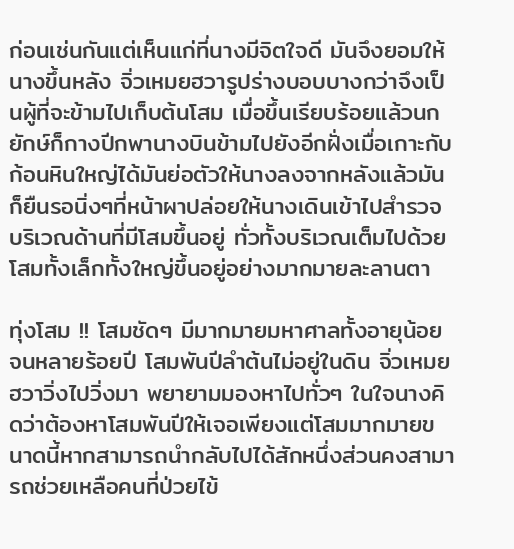ก่อนเช่นกันแต่เห็นแก่ที่นางมีจิตใจดี มันจึงยอมให้นางขึ้นหลัง จิ่วเหมยฮวารูปร่างบอบบางกว่าจึงเป็นผู้ที่จะข้ามไปเก็บต้นโสม เมื่อขึ้นเรียบร้อยแล้วนกยักษ์ก็กางปีกพานางบินข้ามไปยังอีกฝั่งเมื่อเกาะกับก้อนหินใหญ่ได้มันย่อตัวให้นางลงจากหลังแล้วมันก็ยืนรอนิ่งๆที่หน้าผาปล่อยให้นางเดินเข้าไปสำรวจบริเวณด้านที่มีโสมขึ้นอยู่ ทั่วทั้งบริเวณเต็มไปด้วยโสมทั้งเล็กทั้งใหญ่ขึ้นอยู่อย่างมากมายละลานตา

ทุ่งโสม !! โสมชัดๆ มีมากมายมหาศาลทั้งอายุน้อยจนหลายร้อยปี โสมพันปีลำต้นไม่อยู่ในดิน จิ่วเหมยฮวาวิ่งไปวิ่งมา พยายามมองหาไปทั่วๆ ในใจนางคิดว่าต้องหาโสมพันปีให้เจอเพียงแต่โสมมากมายขนาดนี้หากสามารถนำกลับไปได้สักหนึ่งส่วนคงสามารถช่วยเหลือคนที่ป่วยไข้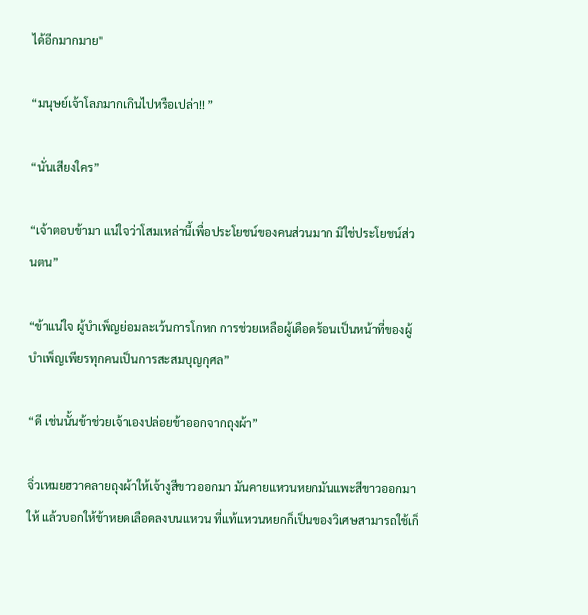ได้อีกมากมาย"

“มนุษย์เจ้าโลภมากเกินไปหรือเปล่า!! ”

“นั่นเสียงใคร”

“เจ้าตอบข้ามา แน่ใจว่าโสมเหล่านี้เพื่อประโยชน์ของคนส่วนมาก มิใช่ประโยชน์ส่วนตน”

“ข้าแน่ใจ ผู้บำเพ็ญย่อมละเว้นการโกหก การช่วยเหลือผู้เดือดร้อนเป็นหน้าที่ของผู้บำเพ็ญเพียรทุกคนเป็นการสะสมบุญกุศล”

“ดี เช่นนั้นข้าช่วยเจ้าเองปล่อยข้าออกจากถุงผ้า”

จิ่วเหมยฮวาคลายถุงผ้าให้เจ้างูสีขาวออกมา มันคายแหวนหยกมันแพะสีขาวออกมาให้ แล้วบอกให้ข้าหยดเลือดลงบนแหวน ที่แท้แหวนหยกก็เป็นของวิเศษสามารถใช้เก็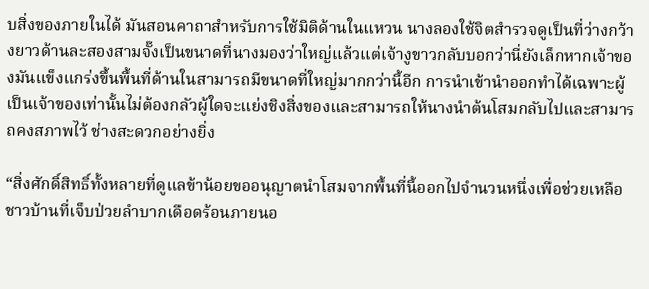บสิ่งของภายในได้ มันสอนคาถาสำหรับการใช้มิติด้านในแหวน นางลองใช้จิตสำรวจดูเป็นที่ว่างกว้างยาวด้านละสองสามจั๊งเป็นขนาดที่นางมองว่าใหญ่แล้วแต่เจ้างูขาวกลับบอกว่านี่ยังเล็กหากเจ้าของมันแข็งแกร่งขึ้นพื้นที่ด้านในสามารถมีขนาดที่ใหญ่มากกว่านี้อีก การนำเข้านำออกทำได้เฉพาะผู้เป็นเจ้าของเท่านั้นไม่ต้องกลัวผู้ใดจะแย่งชิงสิ่งของและสามารถให้นางนำต้นโสมกลับไปและสามารถคงสภาพไว้ ช่างสะดวกอย่างยิ่ง

“สิ่งศักดิ์สิทธิ์ทั้งหลายที่ดูแลข้าน้อยขออนุญาตนำโสมจากพื้นที่นี้ออกไปจำนวนหนึ่งเพื่อช่วยเหลือชาวบ้านที่เจ็บป่วยลำบากเดือดร้อนภายนอ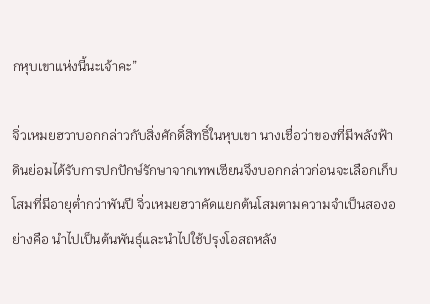กหุบเขาแห่งนี้นะเจ้าคะ”

จิ่วเหมยฮวาบอกกล่าวกับสิ่งศักดิ์สิทธิ์ในหุบเขา นางเชื่อว่าของที่มีพลังฟ้าดินย่อมได้รับการปกปักษ์รักษาจากเทพเซียนจึงบอกกล่าวก่อนจะเลือกเก็บโสมที่มีอายุต่ำกว่าพันปี จิ่วเหมยฮวาคัดแยกต้นโสมตามความจำเป็นสองอย่างคือ นำไปเป็นต้นพันธุ์และนำไปใช้ปรุงโอสถหลัง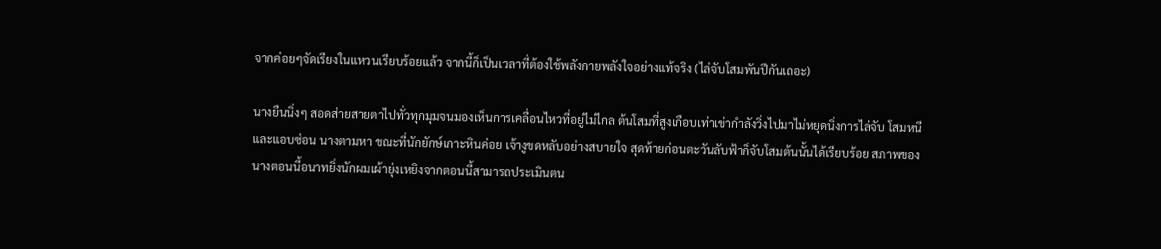จากค่อยๆจัดเรียงในแหวนเรียบร้อยแล้ว จากนี้ก็เป็นเวลาที่ต้องใช้พลังกายพลังใจอย่างแท้จริง (ไล่จับโสมพันปีกันเถอะ)

นางยืนนิ่งๆ สอดส่ายสายตาไปทั่วทุกมุมจนมองเห็นการเคลื่อนไหวที่อยู่ไม่ไกล ต้นโสมที่สูงเกือบเท่าเข่ากำลังวิ่งไปมาไม่หยุดนิ่งการไล่จับ โสมหนีและแอบซ่อน นางตามหา ขณะที่นักยักษ์เกาะหินค่อย เจ้างูขดหลับอย่างสบายใจ สุดท้ายก่อนตะวันลับฟ้าก็จับโสมต้นนั้นได้เรียบร้อย สภาพของนางตอนนี้อนาทยิ่งนักผมเผ้ายุ่งเหยิงจากตอนนี้สามารถประเมินตน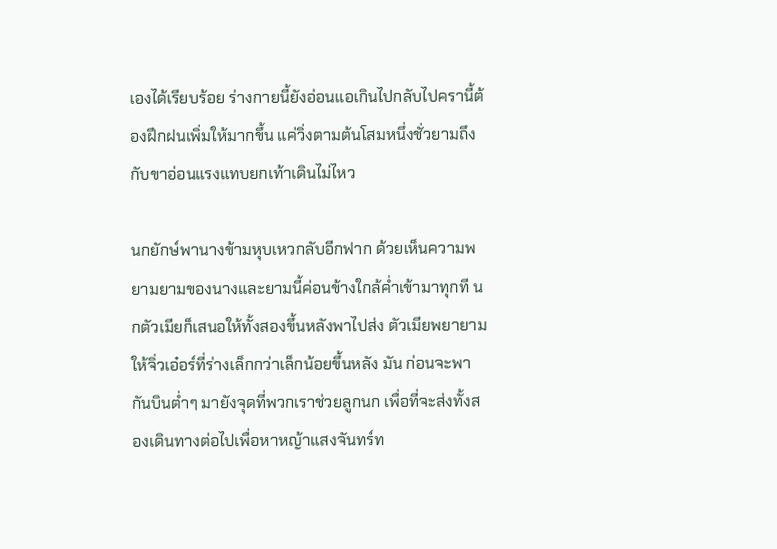เองได้เรียบร้อย ร่างกายนี้ยังอ่อนแอเกินไปกลับไปครานี้ต้องฝึกฝนเพิ่มให้มากขึ้น แค่วิ่งตามต้นโสมหนึ่งชั่วยามถึงกับขาอ่อนแรงแทบยกเท้าเดินไม่ไหว

นกยักษ์พานางข้ามหุบเหวกลับอีกฟาก ด้วยเห็นความพยามยามของนางและยามนี้ค่อนข้างใกล้ค่ำเข้ามาทุกที นกตัวเมียก็เสนอให้ทั้งสองขึ้นหลังพาไปส่ง ตัวเมียพยายามให้จิ่วเอ๋อร์ที่ร่างเล็กกว่าเล็กน้อยขึ้นหลัง มัน ก่อนจะพากันบินต่ำๆ มายังจุดที่พวกเราช่วยลูกนก เพื่อที่จะส่งทั้งสองเดินทางต่อไปเพื่อหาหญ้าแสงจันทร์ท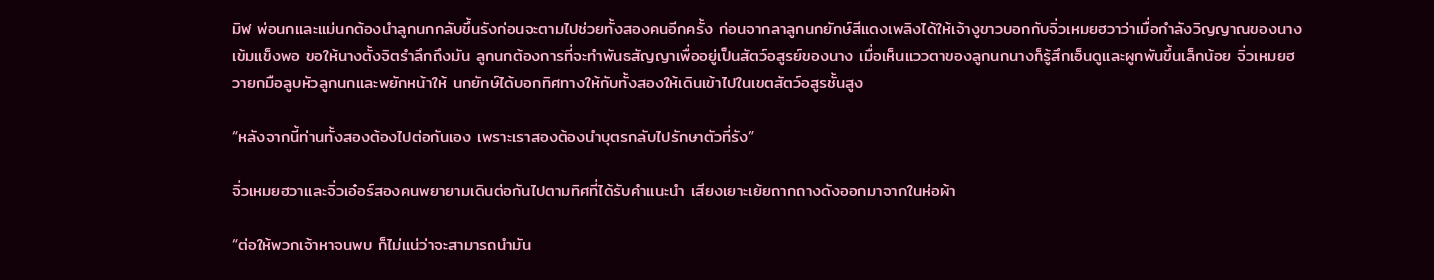มิฬ พ่อนกและแม่นกต้องนำลูกนกกลับขึ้นรังก่อนจะตามไปช่วยทั้งสองคนอีกครั้ง ก่อนจากลาลูกนกยักษ์สีแดงเพลิงได้ให้เจ้างูขาวบอกกับจิ่วเหมยฮวาว่าเมื่อกำลังวิญญาณของนางเข้มแข็งพอ ขอให้นางตั้งจิตรำลึกถึงมัน ลูกนกต้องการที่จะทำพันธสัญญาเพื่ออยู่เป็นสัตว์อสูรย์ของนาง เมื่อเห็นแววตาของลูกนกนางก็รู้สึกเอ็นดูและผูกพันขึ้นเล็กน้อย จิ่วเหมยฮวายกมือลูบหัวลูกนกและพยักหน้าให้ นกยักษ์ได้บอกทิศทางให้กับทั้งสองให้เดินเข้าไปในเขตสัตว์อสูรชั้นสูง

“หลังจากนี้ท่านทั้งสองต้องไปต่อกันเอง เพราะเราสองต้องนำบุตรกลับไปรักษาตัวที่รัง”

จิ่วเหมยฮวาและจิ่วเอ๋อร์สองคนพยายามเดินต่อกันไปตามทิศที่ได้รับคำแนะนำ เสียงเยาะเย้ยถากถางดังออกมาจากในห่อผ้า

“ต่อให้พวกเจ้าหาจนพบ ก็ไม่แน่ว่าจะสามารถนำมัน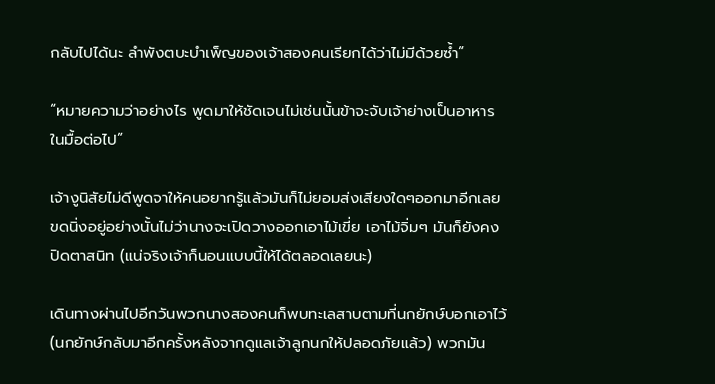กลับไปได้นะ ลำพังตบะบำเพ็ญของเจ้าสองคนเรียกได้ว่าไม่มีด้วยซ้ำ”

“หมายความว่าอย่างไร พูดมาให้ชัดเจนไม่เช่นนั้นข้าจะจับเจ้าย่างเป็นอาหารในมื้อต่อไป”

เจ้างูนิสัยไม่ดีพูดจาให้คนอยากรู้แล้วมันก็ไม่ยอมส่งเสียงใดๆออกมาอีกเลย ขดนิ่งอยู่อย่างนั้นไม่ว่านางจะเปิดวางออกเอาไม้เขี่ย เอาไม้จิ่มๆ มันก็ยังคงปิดตาสนิท (แน่จริงเจ้าก็นอนแบบนี้ให้ได้ตลอดเลยนะ)

เดินทางผ่านไปอีกวันพวกนางสองคนก็พบทะเลสาบตามที่นกยักษ์บอกเอาไว้ (นกยักษ์กลับมาอีกครั้งหลังจากดูแลเจ้าลูกนกให้ปลอดภัยแล้ว) พวกมัน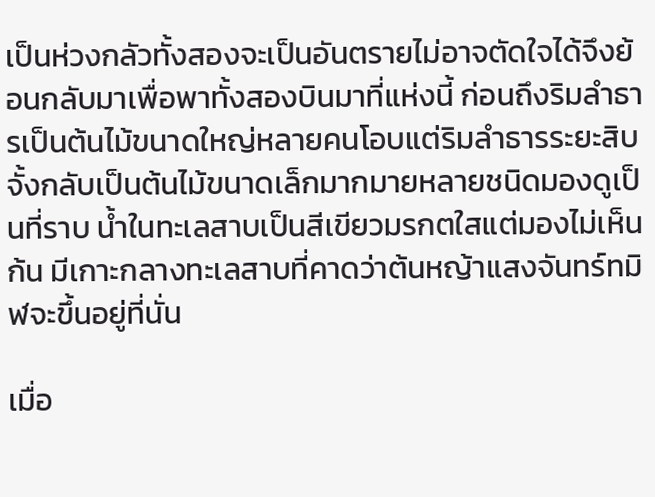เป็นห่วงกลัวทั้งสองจะเป็นอันตรายไม่อาจตัดใจได้จึงย้อนกลับมาเพื่อพาทั้งสองบินมาที่แห่งนี้ ก่อนถึงริมลำธารเป็นต้นไม้ขนาดใหญ่หลายคนโอบแต่ริมลำธารระยะสิบจั้งกลับเป็นต้นไม้ขนาดเล็กมากมายหลายชนิดมองดูเป็นที่ราบ น้ำในทะเลสาบเป็นสีเขียวมรกตใสแต่มองไม่เห็นก้น มีเกาะกลางทะเลสาบที่คาดว่าต้นหญ้าแสงจันทร์ทมิฬจะขึ้นอยู่ที่นั่น

เมื่อ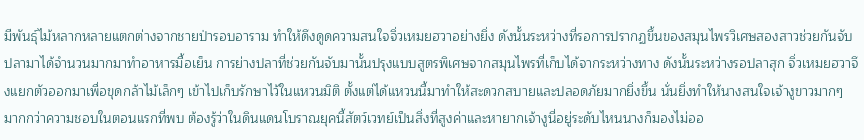มีพันธุ์ไม้หลากหลายแตกต่างจากชายป่ารอบอาราม ทำให้ดึงดูดความสนใจจิ่วเหมยฮวาอย่างยิ่ง ดังนั้นระหว่างที่รอการปรากฏขึ้นของสมุนไพรวิเศษสองสาวช่วยกันจับปลามาได้จำนวนมากมาทำอาหารมื้อเย็น การย่างปลาที่ช่วยกันจับมานั้นปรุงแบบสูตรพิเศษจากสมุนไพรที่เก็บได้จากระหว่างทาง ดังนั้นระหว่างรอปลาสุก จิ่วเหมยฮวาจึงแยกตัวออกมาเพื่อขุดกล้าไม้เล็กๆ เข้าไปเก็บรักษาไว้ในแหวนมิติ ตั้งแต่ได้แหวนนี้มาทำให้สะดวกสบายและปลอดภัยมากยิ่งขึ้น นั่นยิ่งทำให้นางสนใจเจ้างูขาวมากๆ มากกว่าความชอบในตอนแรกที่พบ ต้องรู้ว่าในดินแดนโบราณยุคนี้สัตว์เวทย์เป็นสิ่งที่สูงค่าและหายากเจ้างูนี่อยู่ระดับไหนนางก็มองไม่ออ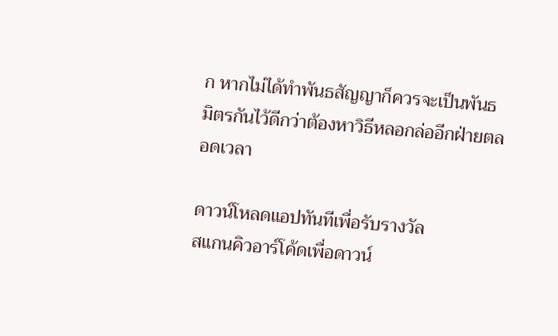ก หากไม่ได้ทำพันธสัญญาก็ควรจะเป็นพันธมิตรกันไว้ดีกว่าต้องหาวิธีหลอกล่ออีกฝ่ายตลอดเวลา

ดาวน์โหลดแอปทันทีเพื่อรับรางวัล
สแกนคิวอาร์โค้ดเพื่อดาวน์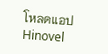โหลดแอปHinovel